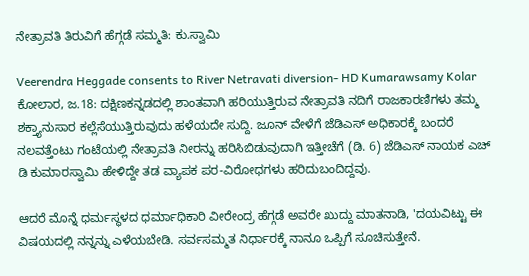ನೇತ್ರಾವತಿ ತಿರುವಿಗೆ ಹೆಗ್ಗಡೆ ಸಮ್ಮತಿ: ಕು.ಸ್ವಾಮಿ

Veerendra Heggade consents to River Netravati diversion- HD Kumarawsamy Kolar
ಕೋಲಾರ, ಜ.18: ದಕ್ಷಿಣಕನ್ನಡದಲ್ಲಿ ಶಾಂತವಾಗಿ ಹರಿಯುತ್ತಿರುವ ನೇತ್ರಾವತಿ ನದಿಗೆ ರಾಜಕಾರಣಿಗಳು ತಮ್ಮ ಶಕ್ತ್ಯಾನುಸಾರ ಕಲ್ಲೆಸೆಯುತ್ತಿರುವುದು ಹಳೆಯದೇ ಸುದ್ದಿ. ಜೂನ್ ವೇಳೆಗೆ ಜೆಡಿಎಸ್ ಅಧಿಕಾರಕ್ಕೆ ಬಂದರೆ ನಲವತ್ತೆಂಟು ಗಂಟೆಯಲ್ಲಿ ನೇತ್ರಾವತಿ ನೀರನ್ನು ಹರಿಸಿಬಿಡುವುದಾಗಿ ಇತ್ತೀಚೆಗೆ (ಡಿ. 6) ಜೆಡಿಎಸ್ ನಾಯಕ ಎಚ್ ಡಿ ಕುಮಾರಸ್ವಾಮಿ ಹೇಳಿದ್ದೇ ತಡ ವ್ಯಾಪಕ ಪರ-ವಿರೋಧಗಳು ಹರಿದುಬಂದಿದ್ದವು.

ಆದರೆ ಮೊನ್ನೆ ಧರ್ಮಸ್ಥಳದ ಧರ್ಮಾಧಿಕಾರಿ ವೀರೇಂದ್ರ ಹೆಗ್ಗಡೆ ಅವರೇ ಖುದ್ದು ಮಾತನಾಡಿ, 'ದಯವಿಟ್ಟು ಈ ವಿಷಯದಲ್ಲಿ ನನ್ನನ್ನು ಎಳೆಯಬೇಡಿ. ಸರ್ವಸಮ್ಮತ ನಿರ್ಧಾರಕ್ಕೆ ನಾನೂ ಒಪ್ಪಿಗೆ ಸೂಚಿಸುತ್ತೇನೆ.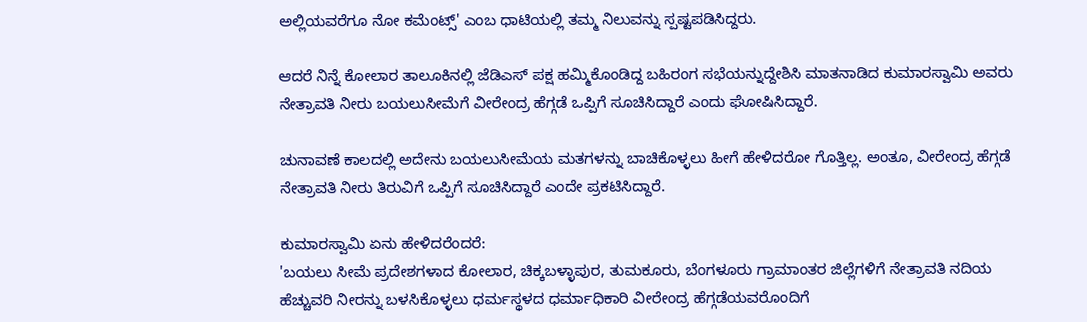ಅಲ್ಲಿಯವರೆಗೂ ನೋ ಕಮೆಂಟ್ಸ್' ಎಂಬ ಧಾಟಿಯಲ್ಲಿ ತಮ್ಮ ನಿಲುವನ್ನು ಸ್ಪಷ್ಟಪಡಿಸಿದ್ದರು.

ಆದರೆ ನಿನ್ನೆ ಕೋಲಾರ ತಾಲೂಕಿನಲ್ಲಿ ಜೆಡಿಎಸ್ ಪಕ್ಷ ಹಮ್ಮಿಕೊಂಡಿದ್ದ ಬಹಿರಂಗ ಸಭೆಯನ್ನುದ್ದೇಶಿಸಿ ಮಾತನಾಡಿದ ಕುಮಾರಸ್ವಾಮಿ ಅವರು ನೇತ್ರಾವತಿ ನೀರು ಬಯಲುಸೀಮೆಗೆ ವೀರೇಂದ್ರ ಹೆಗ್ಗಡೆ ಒಪ್ಪಿಗೆ ಸೂಚಿಸಿದ್ದಾರೆ ಎಂದು ಘೋಷಿಸಿದ್ದಾರೆ.

ಚುನಾವಣೆ ಕಾಲದಲ್ಲಿ ಅದೇನು ಬಯಲುಸೀಮೆಯ ಮತಗಳನ್ನು ಬಾಚಿಕೊಳ್ಳಲು ಹೀಗೆ ಹೇಳಿದರೋ ಗೊತ್ತಿಲ್ಲ. ಅಂತೂ, ವೀರೇಂದ್ರ ಹೆಗ್ಗಡೆ ನೇತ್ರಾವತಿ ನೀರು ತಿರುವಿಗೆ ಒಪ್ಪಿಗೆ ಸೂಚಿಸಿದ್ದಾರೆ ಎಂದೇ ಪ್ರಕಟಿಸಿದ್ದಾರೆ.

ಕುಮಾರಸ್ವಾಮಿ ಏನು ಹೇಳಿದರೆಂದರೆ:
'ಬಯಲು ಸೀಮೆ ಪ್ರದೇಶಗಳಾದ ಕೋಲಾರ, ಚಿಕ್ಕಬಳ್ಳಾಪುರ, ತುಮಕೂರು, ಬೆಂಗಳೂರು ಗ್ರಾಮಾಂತರ ಜಿಲ್ಲೆಗಳಿಗೆ ನೇತ್ರಾವತಿ ನದಿಯ ಹೆಚ್ಚುವರಿ ನೀರನ್ನು ಬಳಸಿಕೊಳ್ಳಲು ಧರ್ಮಸ್ಥಳದ ಧರ್ಮಾಧಿಕಾರಿ ವೀರೇಂದ್ರ ಹೆಗ್ಗಡೆಯವರೊಂದಿಗೆ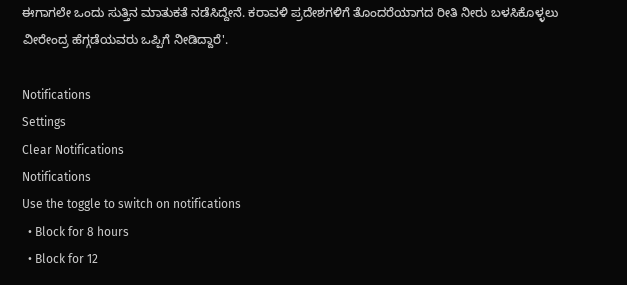ಈಗಾಗಲೇ ಒಂದು ಸುತ್ತಿನ ಮಾತುಕತೆ ನಡೆಸಿದ್ದೇನೆ. ಕರಾವಳಿ ಪ್ರದೇಶಗಳಿಗೆ ತೊಂದರೆಯಾಗದ ರೀತಿ ನೀರು ಬಳಸಿಕೊಳ್ಳಲು ವೀರೇಂದ್ರ ಹೆಗ್ಗಡೆಯವರು ಒಪ್ಪಿಗೆ ನೀಡಿದ್ದಾರೆ'.

Notifications
Settings
Clear Notifications
Notifications
Use the toggle to switch on notifications
  • Block for 8 hours
  • Block for 12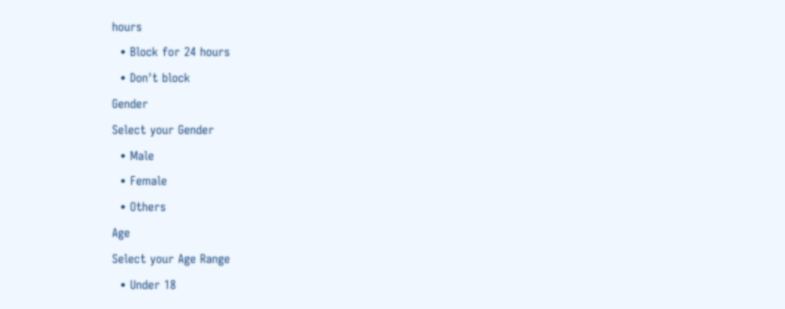hours
  • Block for 24 hours
  • Don't block
Gender
Select your Gender
  • Male
  • Female
  • Others
Age
Select your Age Range
  • Under 18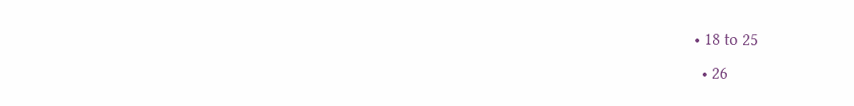• 18 to 25
  • 26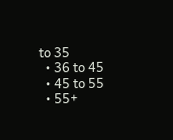to 35
  • 36 to 45
  • 45 to 55
  • 55+